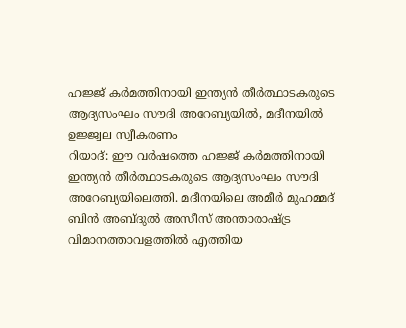ഹജ്ജ് കർമത്തിനായി ഇന്ത്യൻ തീർത്ഥാടകരുടെ ആദ്യസംഘം സൗദി അറേബ്യയിൽ, മദീനയിൽ ഉജ്ജ്വല സ്വീകരണം
റിയാദ്: ഈ വർഷത്തെ ഹജ്ജ് കർമത്തിനായി ഇന്ത്യൻ തീർത്ഥാടകരുടെ ആദ്യസംഘം സൗദി അറേബ്യയിലെത്തി. മദീനയിലെ അമീർ മുഹമ്മദ് ബിൻ അബ്ദുൽ അസീസ് അന്താരാഷ്ട്ര വിമാനത്താവളത്തിൽ എത്തിയ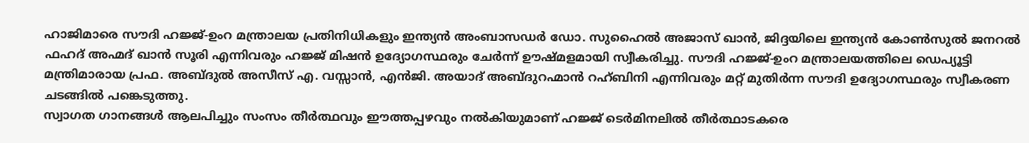ഹാജിമാരെ സൗദി ഹജ്ജ്-ഉംറ മന്ത്രാലയ പ്രതിനിധികളും ഇന്ത്യൻ അംബാസഡർ ഡോ. സുഹൈൽ അജാസ് ഖാൻ, ജിദ്ദയിലെ ഇന്ത്യൻ കോൺസുൽ ജനറൽ ഫഹദ് അഹ്മദ് ഖാൻ സൂരി എന്നിവരും ഹജ്ജ് മിഷൻ ഉദ്യോഗസ്ഥരും ചേർന്ന് ഊഷ്മളമായി സ്വീകരിച്ചു. സൗദി ഹജ്ജ്-ഉംറ മന്ത്രാലയത്തിലെ ഡെപ്യൂട്ടി മന്ത്രിമാരായ പ്രഫ. അബ്ദുൽ അസീസ് എ. വസ്സാൻ, എൻജി. അയാദ് അബ്ദുറഹ്മാൻ റഹ്ബിനി എന്നിവരും മറ്റ് മുതിർന്ന സൗദി ഉദ്യോഗസ്ഥരും സ്വീകരണ ചടങ്ങിൽ പങ്കെടുത്തു.
സ്വാഗത ഗാനങ്ങൾ ആലപിച്ചും സംസം തീർത്ഥവും ഈത്തപ്പഴവും നൽകിയുമാണ് ഹജ്ജ് ടെർമിനലിൽ തീർത്ഥാടകരെ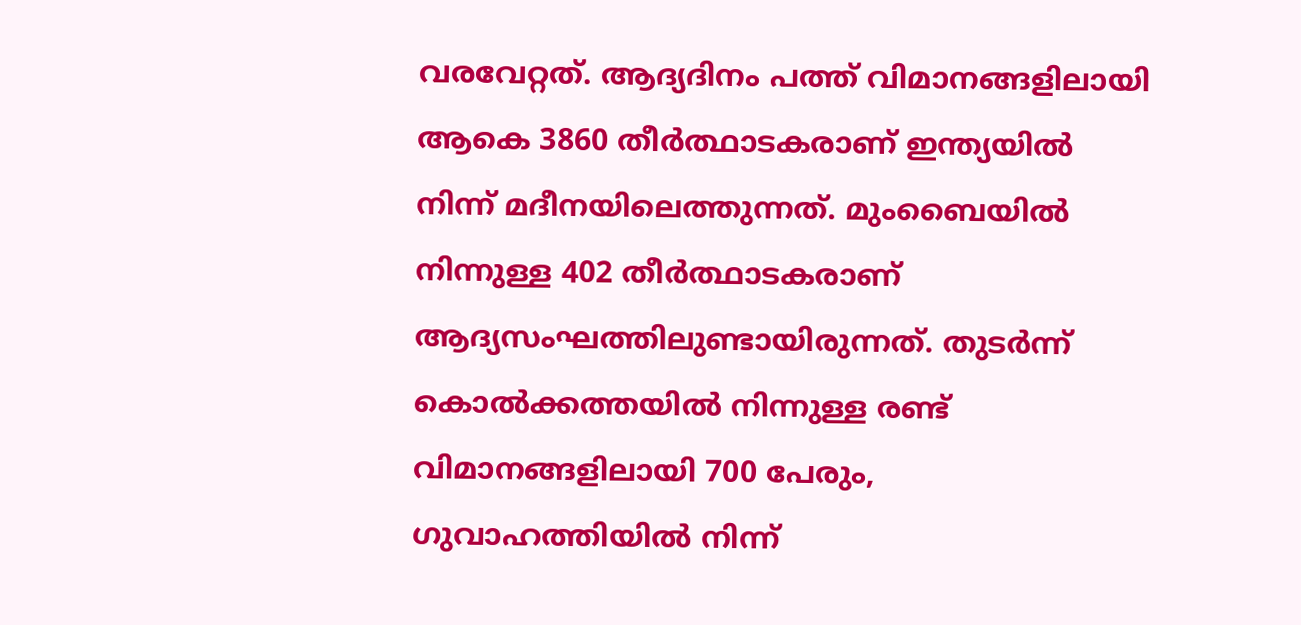വരവേറ്റത്. ആദ്യദിനം പത്ത് വിമാനങ്ങളിലായി ആകെ 3860 തീർത്ഥാടകരാണ് ഇന്ത്യയിൽ നിന്ന് മദീനയിലെത്തുന്നത്. മുംബൈയിൽ നിന്നുള്ള 402 തീർത്ഥാടകരാണ് ആദ്യസംഘത്തിലുണ്ടായിരുന്നത്. തുടർന്ന് കൊൽക്കത്തയിൽ നിന്നുള്ള രണ്ട് വിമാനങ്ങളിലായി 700 പേരും, ഗുവാഹത്തിയിൽ നിന്ന്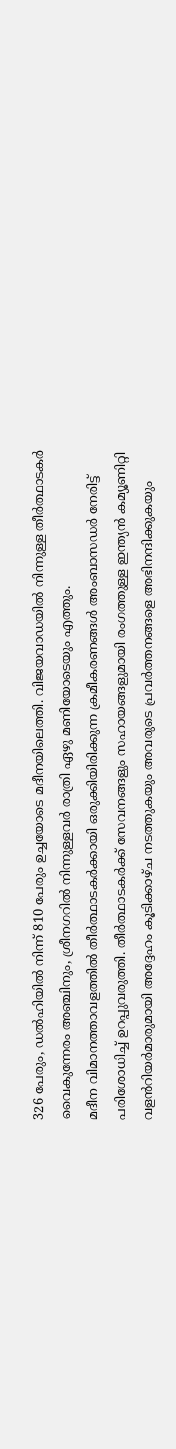326 പേരും, ഡൽഹിയിൽ നിന്ന് 810 പേരും ഉച്ചയോടെ മദീനയിലെത്തി. വിജയവാഡയിൽ നിന്നുള്ള തീർത്ഥാടകർ വൈകുന്നേരം അഞ്ചിനും, ശ്രീനഗറിൽ നിന്നുള്ളവർ രാത്രി ഏഴു മണിയോടെയും എത്തും.
മദീന വിമാനത്താവളത്തിൽ തീർത്ഥാടകർക്കായി ഒരുക്കിയിരിക്കുന്ന ക്രമീകരണങ്ങൾ അംബാസഡർ നേരിട്ട് പരിശോധിച്ച് ഉറപ്പുവരുത്തി. തീർത്ഥാടകർക്ക് സേവനങ്ങളും സഹായങ്ങളുമായി രംഗത്തുള്ള ഇന്ത്യൻ കമ്യൂണിറ്റി വളൻറിയർമാരുമായി അദ്ദേഹം കൂടിക്കാഴ്ച നടത്തുകയും അവരുടെ പ്രവർത്തനങ്ങളെ അഭിനന്ദിക്കുകയും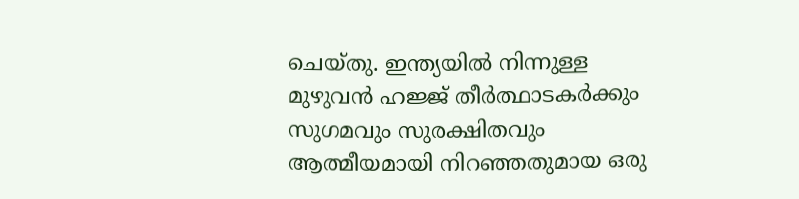ചെയ്തു. ഇന്ത്യയിൽ നിന്നുള്ള മുഴുവൻ ഹജ്ജ് തീർത്ഥാടകർക്കും സുഗമവും സുരക്ഷിതവും ആത്മീയമായി നിറഞ്ഞതുമായ ഒരു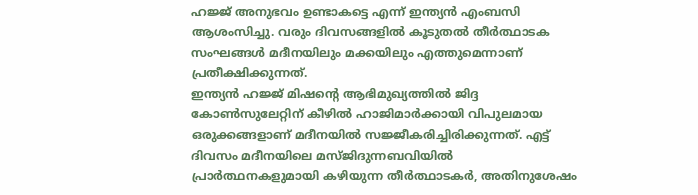ഹജ്ജ് അനുഭവം ഉണ്ടാകട്ടെ എന്ന് ഇന്ത്യൻ എംബസി ആശംസിച്ചു. വരും ദിവസങ്ങളിൽ കൂടുതൽ തീർത്ഥാടക സംഘങ്ങൾ മദീനയിലും മക്കയിലും എത്തുമെന്നാണ് പ്രതീക്ഷിക്കുന്നത്.
ഇന്ത്യൻ ഹജ്ജ് മിഷന്റെ ആഭിമുഖ്യത്തിൽ ജിദ്ദ കോൺസുലേറ്റിന് കീഴിൽ ഹാജിമാർക്കായി വിപുലമായ ഒരുക്കങ്ങളാണ് മദീനയിൽ സജ്ജീകരിച്ചിരിക്കുന്നത്. എട്ട് ദിവസം മദീനയിലെ മസ്ജിദുന്നബവിയിൽ പ്രാർത്ഥനകളുമായി കഴിയുന്ന തീർത്ഥാടകർ, അതിനുശേഷം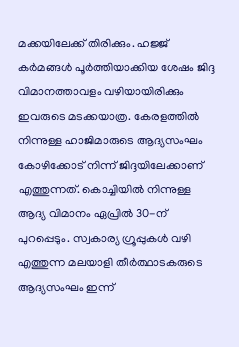മക്കയിലേക്ക് തിരിക്കും. ഹജ്ജ് കർമങ്ങൾ പൂർത്തിയാക്കിയ ശേഷം ജിദ്ദ വിമാനത്താവളം വഴിയായിരിക്കും ഇവരുടെ മടക്കയാത്ര. കേരളത്തിൽ നിന്നുള്ള ഹാജിമാരുടെ ആദ്യസംഘം കോഴിക്കോട് നിന്ന് ജിദ്ദയിലേക്കാണ് എത്തുന്നത്. കൊച്ചിയിൽ നിന്നുള്ള ആദ്യ വിമാനം ഏപ്രിൽ 30-ന് പുറപ്പെടും. സ്വകാര്യ ഗ്രൂപ്പുകൾ വഴി എത്തുന്ന മലയാളി തീർത്ഥാടകരുടെ ആദ്യസംഘം ഇന്ന്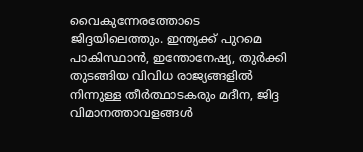വൈകുന്നേരത്തോടെ ജിദ്ദയിലെത്തും. ഇന്ത്യക്ക് പുറമെ പാകിസ്ഥാൻ, ഇന്തോനേഷ്യ, തുർക്കി തുടങ്ങിയ വിവിധ രാജ്യങ്ങളിൽ നിന്നുള്ള തീർത്ഥാടകരും മദീന, ജിദ്ദ വിമാനത്താവളങ്ങൾ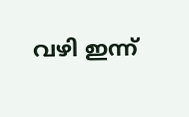വഴി ഇന്ന്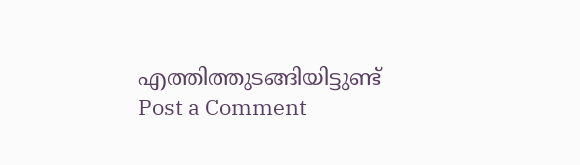എത്തിത്തുടങ്ങിയിട്ടുണ്ട്
Post a Comment